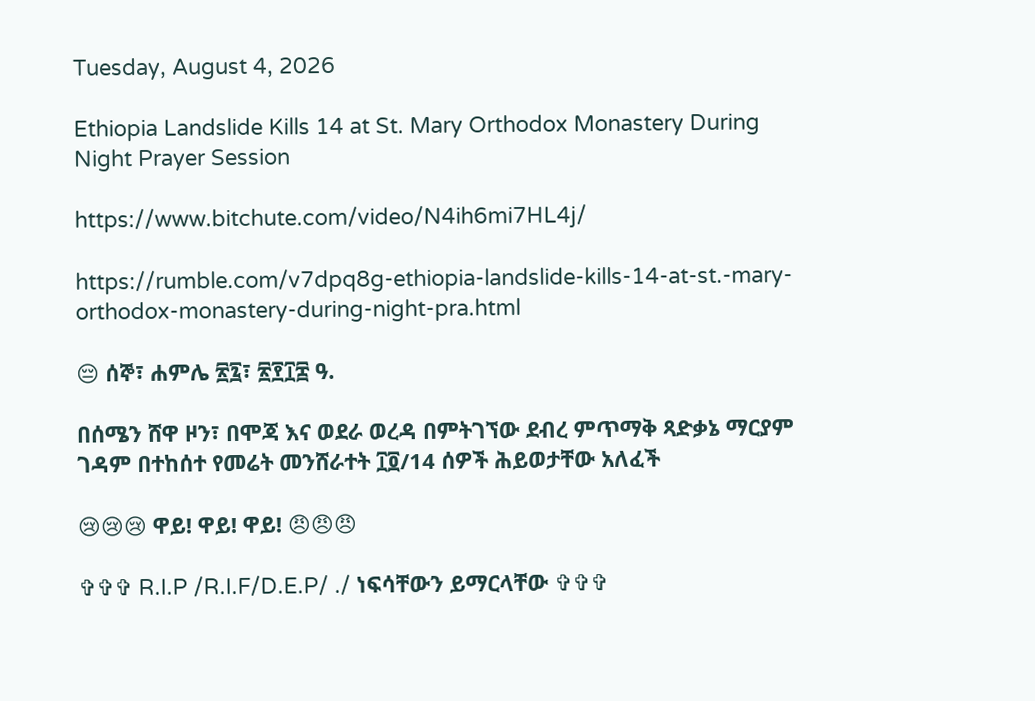Tuesday, August 4, 2026

Ethiopia Landslide Kills 14 at St. Mary Orthodox Monastery During Night Prayer Session

https://www.bitchute.com/video/N4ih6mi7HL4j/

https://rumble.com/v7dpq8g-ethiopia-landslide-kills-14-at-st.-mary-orthodox-monastery-during-night-pra.html

😔 ሰኞ፣ ሐምሌ ፳፯፣ ፳፻፲፰ ዓ.

በሰሜን ሸዋ ዞን፣ በሞጃ እና ወደራ ወረዳ በምትገኘው ደብረ ምጥማቅ ጻድቃኔ ማርያም ገዳም በተከሰተ የመሬት መንሸራተት ፲፬/14 ሰዎች ሕይወታቸው አለፈች

😢😢😢 ዋይ! ዋይ! ዋይ! 😠😠😠

✞✞✞ R.I.P /R.I.F/D.E.P/ ./ ነፍሳቸውን ይማርላቸው ✞✞✞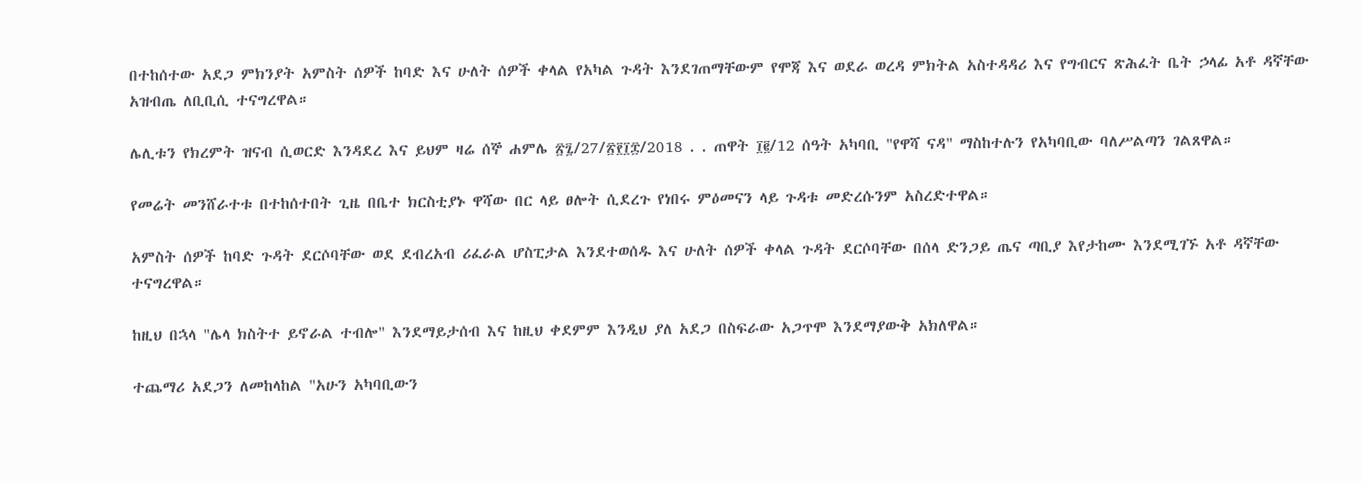በተከሰተው አደጋ ምክንያት አምስት ሰዎች ከባድ እና ሁለት ሰዎች ቀላል የአካል ጉዳት እንደገጠማቸውም የሞጃ እና ወደራ ወረዳ ምክትል አስተዳዳሪ እና የግብርና ጽሕፈት ቤት ኃላፊ አቶ ዳኛቸው አዝብጤ ለቢቢሲ ተናግረዋል።

ሌሊቱን የክረምት ዝናብ ሲወርድ እንዳደረ እና ይህም ዛሬ ሰኞ ሐምሌ ፳፯/27/፳፻፲፰/2018 . . ጠዋት ፲፪/12 ሰዓት አካባቢ "የዋሻ ናዳ" ማስከተሉን የአካባቢው ባለሥልጣን ገልጸዋል።

የመሬት መንሸራተቱ በተከሰተበት ጊዜ በቤተ ክርስቲያኑ ዋሻው በር ላይ ፀሎት ሲደረጉ የነበሩ ምዕመናን ላይ ጉዳቱ መድረሱንም አስረድተዋል።

አምስት ሰዎች ከባድ ጉዳት ደርሶባቸው ወደ ደብረአብ ሪፈራል ሆስፒታል እንደተወሰዱ እና ሁለት ሰዎች ቀላል ጉዳት ደርሶባቸው በሰላ ድንጋይ ጤና ጣቢያ እየታከሙ እንደሚገኙ አቶ ዳኛቸው ተናግረዋል።

ከዚህ በኋላ "ሌላ ክስትተ ይኖራል ተብሎ" እንደማይታሰብ እና ከዚህ ቀደምም እንዲህ ያለ አደጋ በስፍራው አጋጥሞ እንደማያውቅ አክለዋል።

ተጨማሪ አደጋን ለመከላከል "አሁን አካባቢውን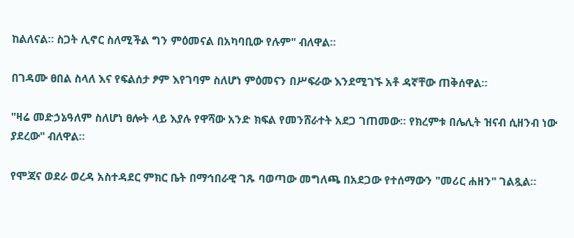ከልለናል። ስጋት ሊኖር ስለሚችል ግን ምዕመናል በአካባቢው የሉም" ብለዋል።

በገዳሙ ፀበል ስላለ እና የፍልሰታ ፆም እየገባም ስለሆነ ምዕመናን በሥፍራው እንደሚገኙ አቶ ዳኛቸው ጠቅሰዋል።

"ዛሬ መድኃኔዓለም ስለሆነ ፀሎት ላይ እያሉ የዋሻው አንድ ክፍል የመንሸራተት አደጋ ገጠመው። የክረምቱ በሌሊት ዝናብ ሲዘንብ ነው ያደረው" ብለዋል።

የሞጃና ወደራ ወረዳ አስተዳደር ምክር ቤት በማኅበራዊ ገጹ ባወጣው መግለጫ በአደጋው የተሰማውን "መሪር ሐዘን" ገልጿል።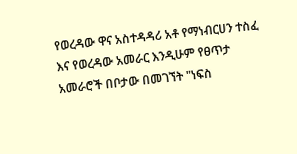የወረዳው ዋና አስተዳዳሪ አቶ የማነብርሀን ተስፈ እና የወረዳው አመራር እንዲሁም የፀጥታ አመራሮች በቦታው በመገኘት "ነፍስ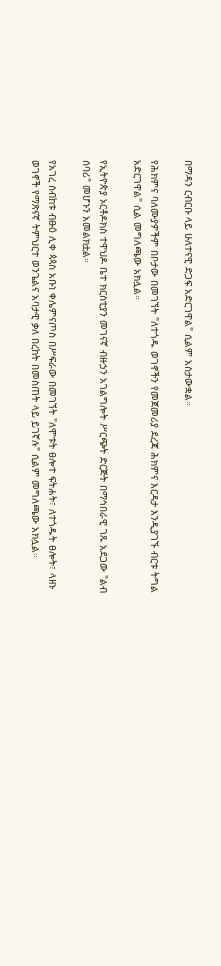በማዳን ርብርቡ ላይ ሁለተናዊ ድጋፍ አድርገዋል" ሲልም አስታውቋል።

የሕክምና ባለሙያዎችም በቦታው በመገኘት "ለተጎዱ ወገኖችን የመጀመሪያ ደረጃ ሕክምና እርዳታ እንዲያገኙ ብርቱ ትግል አድርገዋል" ሲል መግለጫው አክሏል።

የኢትዮጵያ ኦርቶዶክስ ተዋህዶ ቤተ ክርስቲያን መገናኛ ብዙኃን አገልግሎት ሥርጭት ድርጅት በማኅበራዊ ገጹ አደጋው "ልብ ሰባሪ" መሆኑን አመልክቷል።

የአገረ ስብከቱ ብፁዕ ሊቀ ጳጳስ አቡነ ቀሌምናጦስ በሥፍራው በመገኘት "ለሞቱት ፀሎተ ፍትሐት፣ ለተጎዱት ፀሎት፣ ላዘኑ ወገኖች የማጽናኛ ትምህርተ ወንጌልና አባታዊ ቃለ በረከት በመስጠት ላይ ይገኛሉ" ሲልም መግለጫው አክሏል።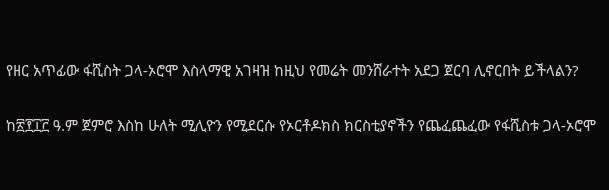የዘር አጥፊው ፋሺስት ጋላ-ኦሮሞ እስላማዊ አገዛዝ ከዚህ የመሬት መንሸራተት አደጋ ጀርባ ሊኖርበት ይችላልን?

ከ፳፻፲፫ ዓ.ም ጀምሮ እስከ ሁለት ሚሊዮን የሚደርሱ የኦርቶዶክስ ክርስቲያኖችን የጨፈጨፈው የፋሺስቱ ጋላ-ኦሮሞ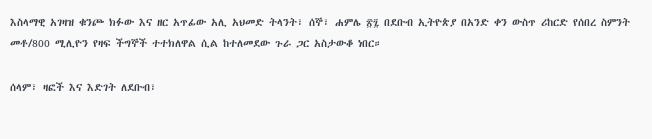እስላማዊ አገዛዝ ቁንጮ ክፉው እና ዘር አጥፊው አሊ አህመድ ትላንት፣ ሰኞ፣ ሐምሌ ፳፯ በደቡብ ኢትዮጵያ በአንድ ቀን ውስጥ ሪከርድ የሰበረ ስምንት መቶ/800 ሚሊዮን የዛፍ ችግኞች ተተክለዋል ሲል ከተለመደው ጉራ ጋር አስታውቆ ነበር።

ሰላም፣ ዛፎች እና እድገት ለደቡብ፣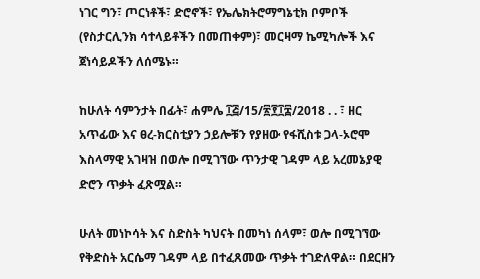ነገር ግን፣ ጦርነቶች፣ ድሮኖች፣ የኤሌክትሮማግኔቲክ ቦምቦች (የስታርሊንክ ሳተላይቶችን በመጠቀም)፣ መርዛማ ኬሚካሎች እና ጀነሳይዶችን ለሰሜኑ።

ከሁለት ሳምንታት በፊት፣ ሐምሌ ፲፭/15/፳፻፲፰/2018 . . ፣ ዘር አጥፊው እና ፀረ-ክርስቲያን ኃይሎቹን የያዘው የፋሺስቱ ጋላ-ኦሮሞ እስላማዊ አገዛዝ በወሎ በሚገኘው ጥንታዊ ገዳም ላይ አረመኔያዊ ድሮን ጥቃት ፈጽሟል።

ሁለት መነኮሳት እና ስድስት ካህናት በመካነ ሰላም፣ ወሎ በሚገኘው የቅድስት አርሴማ ገዳም ላይ በተፈጸመው ጥቃት ተገድለዋል። በደርዘን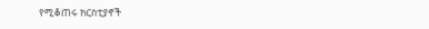የሚቆጠሩ ክርስቲያኖች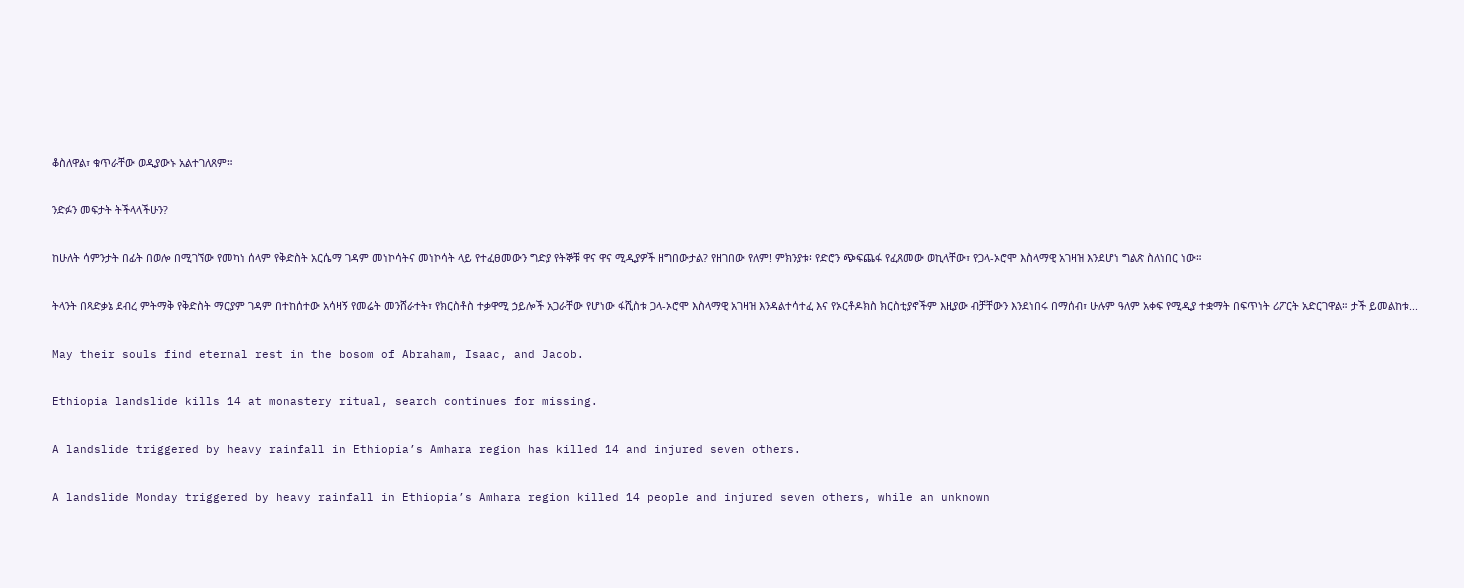ቆስለዋል፣ ቁጥራቸው ወዲያውኑ አልተገለጸም።

ንድፉን መፍታት ትችላላችሁን?

ከሁለት ሳምንታት በፊት በወሎ በሚገኘው የመካነ ሰላም የቅድስት አርሴማ ገዳም መነኮሳትና መነኮሳት ላይ የተፈፀመውን ግድያ የትኞቹ ዋና ዋና ሚዲያዎች ዘግበውታል? የዘገበው የለም! ምክንያቱ፡ የድሮን ጭፍጨፋ የፈጸመው ወኪላቸው፣ የጋላ-ኦሮሞ እስላማዊ አገዛዝ እንደሆነ ግልጽ ስለነበር ነው።

ትላንት በጻድቃኔ ደብረ ምትማቅ የቅድስት ማርያም ገዳም በተከሰተው አሳዛኝ የመሬት መንሸራተት፣ የክርስቶስ ተቃዋሚ ኃይሎች አጋራቸው የሆነው ፋሺስቱ ጋላ-ኦሮሞ እስላማዊ አገዛዝ እንዳልተሳተፈ እና የኦርቶዶክስ ክርስቲያኖችም እዚያው ብቻቸውን እንደነበሩ በማሰብ፣ ሁሉም ዓለም አቀፍ የሚዲያ ተቋማት በፍጥነት ሪፖርት አድርገዋል። ታች ይመልከቱ...

May their souls find eternal rest in the bosom of Abraham, Isaac, and Jacob.

Ethiopia landslide kills 14 at monastery ritual, search continues for missing.

A landslide triggered by heavy rainfall in Ethiopia’s Amhara region has killed 14 and injured seven others.

A landslide Monday triggered by heavy rainfall in Ethiopia’s Amhara region killed 14 people and injured seven others, while an unknown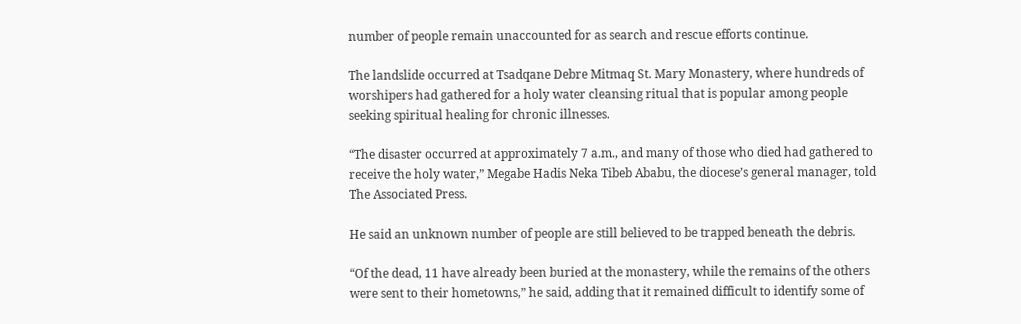number of people remain unaccounted for as search and rescue efforts continue.

The landslide occurred at Tsadqane Debre Mitmaq St. Mary Monastery, where hundreds of worshipers had gathered for a holy water cleansing ritual that is popular among people seeking spiritual healing for chronic illnesses.

“The disaster occurred at approximately 7 a.m., and many of those who died had gathered to receive the holy water,” Megabe Hadis Neka Tibeb Ababu, the diocese’s general manager, told The Associated Press.

He said an unknown number of people are still believed to be trapped beneath the debris.

“Of the dead, 11 have already been buried at the monastery, while the remains of the others were sent to their hometowns,” he said, adding that it remained difficult to identify some of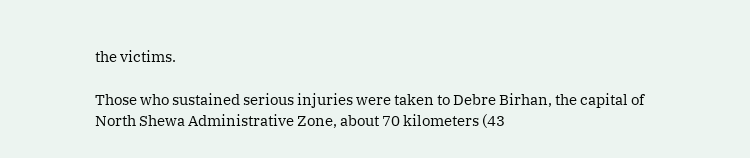the victims.

Those who sustained serious injuries were taken to Debre Birhan, the capital of North Shewa Administrative Zone, about 70 kilometers (43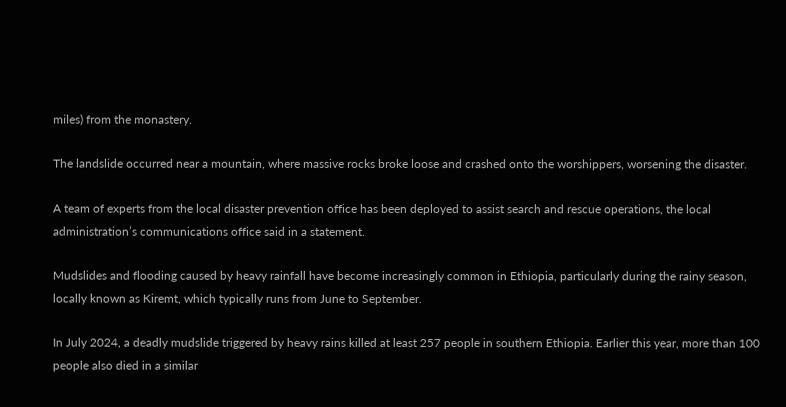miles) from the monastery.

The landslide occurred near a mountain, where massive rocks broke loose and crashed onto the worshippers, worsening the disaster.

A team of experts from the local disaster prevention office has been deployed to assist search and rescue operations, the local administration’s communications office said in a statement.

Mudslides and flooding caused by heavy rainfall have become increasingly common in Ethiopia, particularly during the rainy season, locally known as Kiremt, which typically runs from June to September.

In July 2024, a deadly mudslide triggered by heavy rains killed at least 257 people in southern Ethiopia. Earlier this year, more than 100 people also died in a similar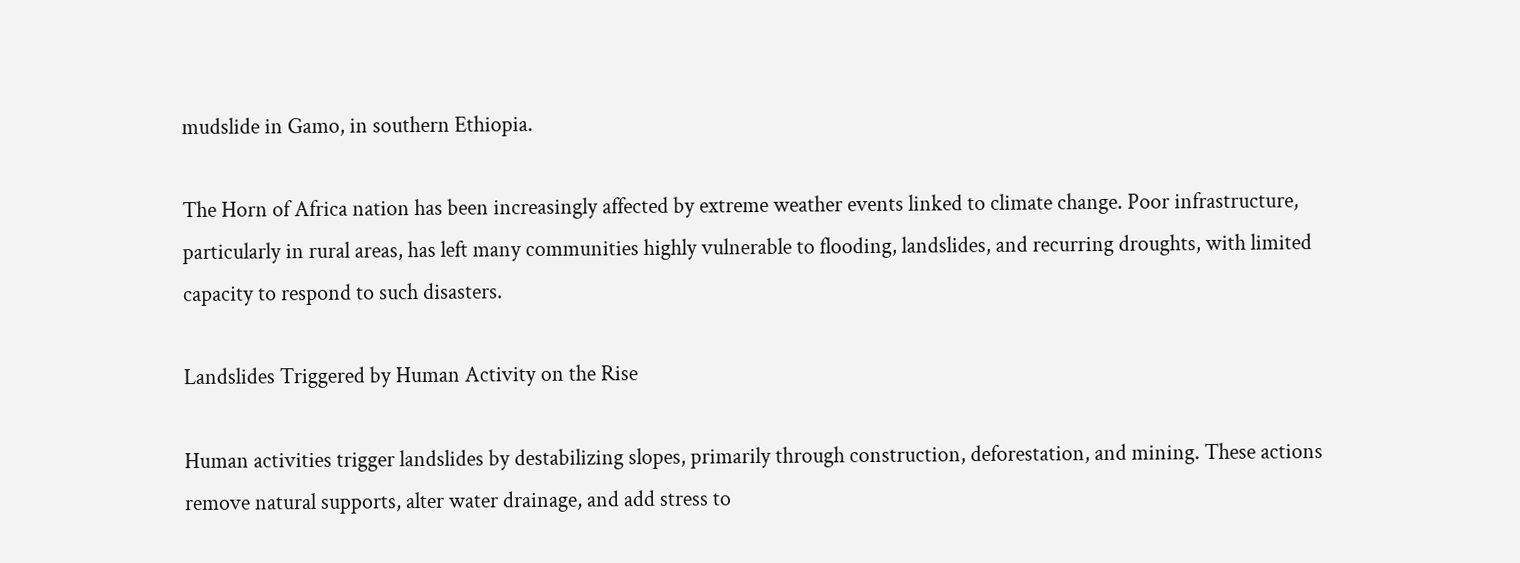mudslide in Gamo, in southern Ethiopia.

The Horn of Africa nation has been increasingly affected by extreme weather events linked to climate change. Poor infrastructure, particularly in rural areas, has left many communities highly vulnerable to flooding, landslides, and recurring droughts, with limited capacity to respond to such disasters.

Landslides Triggered by Human Activity on the Rise

Human activities trigger landslides by destabilizing slopes, primarily through construction, deforestation, and mining. These actions remove natural supports, alter water drainage, and add stress to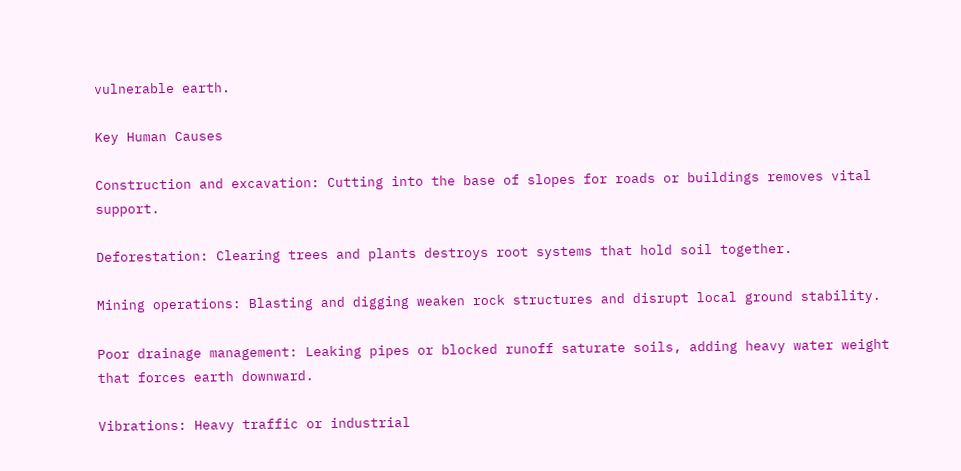vulnerable earth.

Key Human Causes

Construction and excavation: Cutting into the base of slopes for roads or buildings removes vital support.

Deforestation: Clearing trees and plants destroys root systems that hold soil together.

Mining operations: Blasting and digging weaken rock structures and disrupt local ground stability.

Poor drainage management: Leaking pipes or blocked runoff saturate soils, adding heavy water weight that forces earth downward.

Vibrations: Heavy traffic or industrial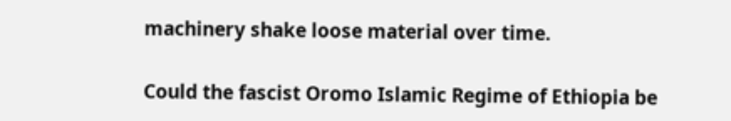machinery shake loose material over time.

Could the fascist Oromo Islamic Regime of Ethiopia be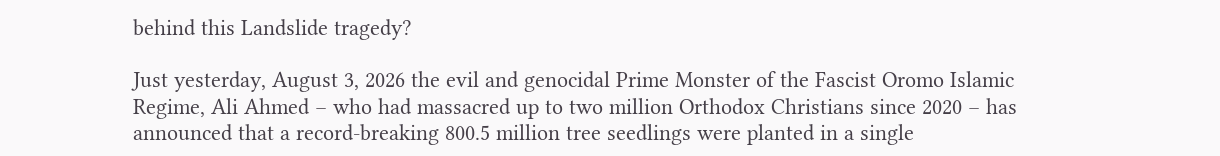behind this Landslide tragedy?

Just yesterday, August 3, 2026 the evil and genocidal Prime Monster of the Fascist Oromo Islamic Regime, Ali Ahmed – who had massacred up to two million Orthodox Christians since 2020 – has announced that a record-breaking 800.5 million tree seedlings were planted in a single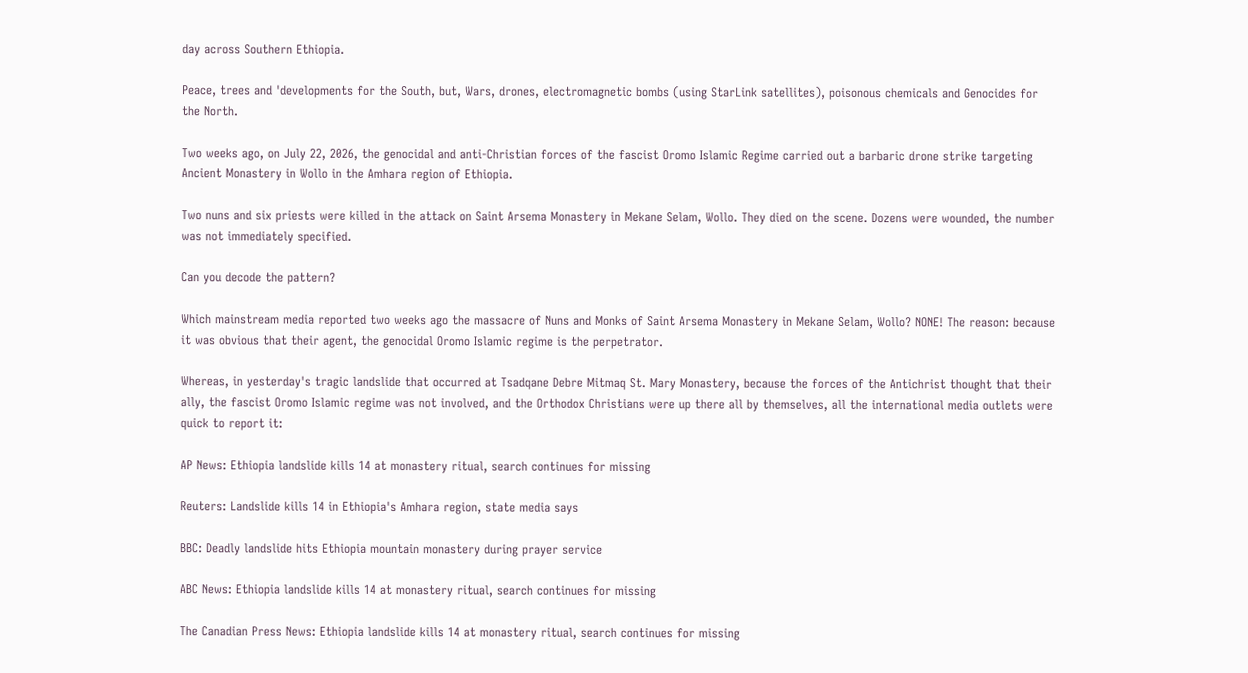day across Southern Ethiopia.

Peace, trees and 'developments for the South, but, Wars, drones, electromagnetic bombs (using StarLink satellites), poisonous chemicals and Genocides for the North.

Two weeks ago, on July 22, 2026, the genocidal and anti-Christian forces of the fascist Oromo Islamic Regime carried out a barbaric drone strike targeting Ancient Monastery in Wollo in the Amhara region of Ethiopia.

Two nuns and six priests were killed in the attack on Saint Arsema Monastery in Mekane Selam, Wollo. They died on the scene. Dozens were wounded, the number was not immediately specified.

Can you decode the pattern?

Which mainstream media reported two weeks ago the massacre of Nuns and Monks of Saint Arsema Monastery in Mekane Selam, Wollo? NONE! The reason: because it was obvious that their agent, the genocidal Oromo Islamic regime is the perpetrator.

Whereas, in yesterday's tragic landslide that occurred at Tsadqane Debre Mitmaq St. Mary Monastery, because the forces of the Antichrist thought that their ally, the fascist Oromo Islamic regime was not involved, and the Orthodox Christians were up there all by themselves, all the international media outlets were quick to report it:

AP News: Ethiopia landslide kills 14 at monastery ritual, search continues for missing

Reuters: Landslide kills 14 in Ethiopia's Amhara region, state media says

BBC: Deadly landslide hits Ethiopia mountain monastery during prayer service

ABC News: Ethiopia landslide kills 14 at monastery ritual, search continues for missing

The Canadian Press News: Ethiopia landslide kills 14 at monastery ritual, search continues for missing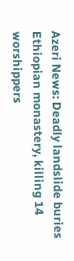Azeri News: Deadly landslide buries Ethiopian monastery, killing 14 worshippers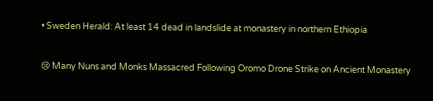• Sweden Herald: At least 14 dead in landslide at monastery in northern Ethiopia

😢 Many Nuns and Monks Massacred Following Oromo Drone Strike on Ancient Monastery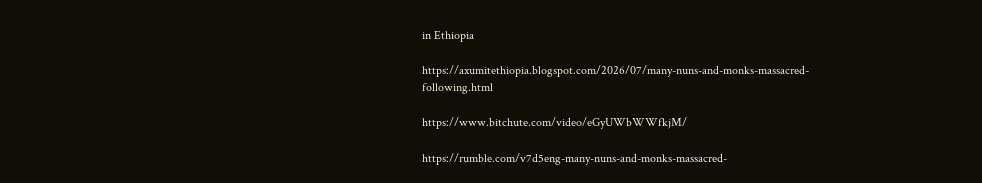in Ethiopia

https://axumitethiopia.blogspot.com/2026/07/many-nuns-and-monks-massacred-following.html

https://www.bitchute.com/video/eGyUWbWWfkjM/

https://rumble.com/v7d5eng-many-nuns-and-monks-massacred-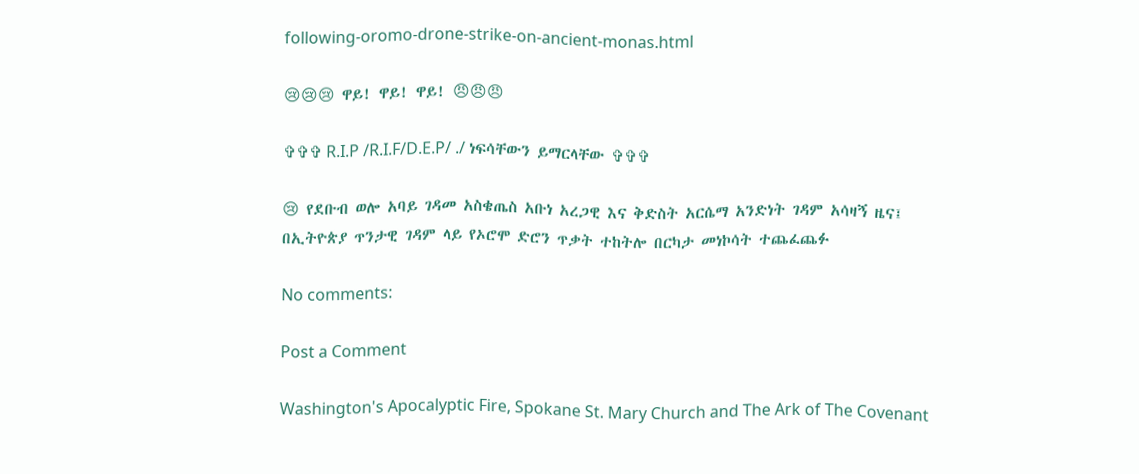following-oromo-drone-strike-on-ancient-monas.html

😢😢😢 ዋይ! ዋይ! ዋይ! 😠😠😠

✞✞✞ R.I.P /R.I.F/D.E.P/ ./ ነፍሳቸውን ይማርላቸው ✞✞✞

😢 የደቡብ ወሎ አባይ ገዳመ አስቄጤስ አቡነ አረጋዊ እና ቅድስት አርሴማ አንድነት ገዳም አሳዛኝ ዜና፤ በኢትዮጵያ ጥንታዊ ገዳም ላይ የኦሮሞ ድሮን ጥቃት ተከትሎ በርካታ መነኮሳት ተጨፈጨፉ

No comments:

Post a Comment

Washington's Apocalyptic Fire, Spokane St. Mary Church and The Ark of The Covenant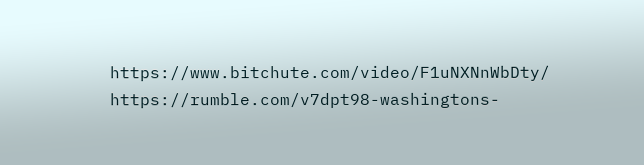https://www.bitchute.com/video/F1uNXNnWbDty/ https://rumble.com/v7dpt98-washingtons-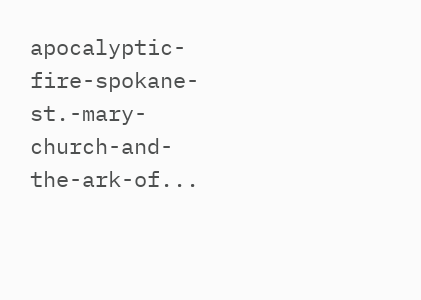apocalyptic-fire-spokane-st.-mary-church-and-the-ark-of...